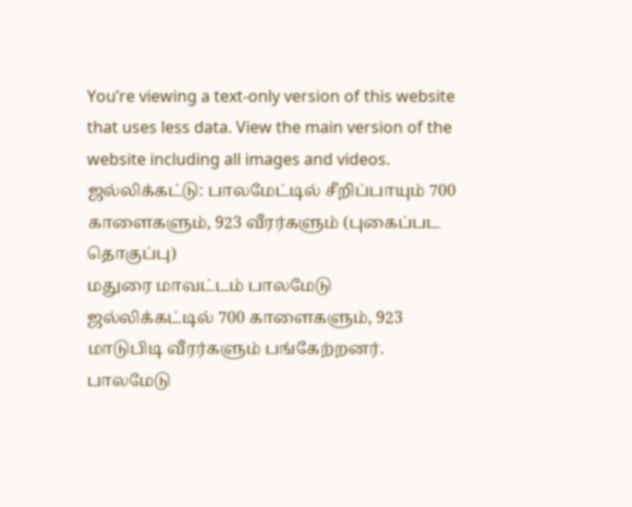You’re viewing a text-only version of this website that uses less data. View the main version of the website including all images and videos.
ஜல்லிக்கட்டு: பாலமேட்டில் சீறிப்பாயும் 700 காளைகளும், 923 வீரர்களும் (புகைப்பட தொகுப்பு)
மதுரை மாவட்டம் பாலமேடு ஜல்லிக்கட்டில் 700 காளைகளும், 923 மாடுபிடி வீரர்களும் பங்கேற்றனர்.
பாலமேடு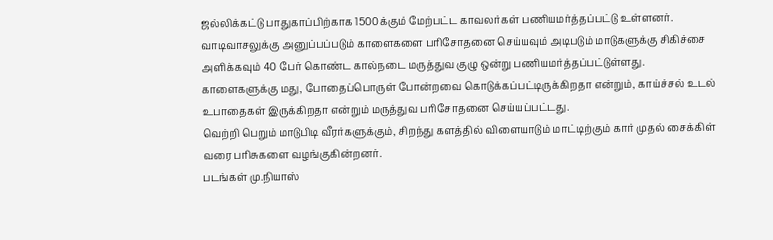ஜல்லிக்கட்டு பாதுகாப்பிற்காக 1500க்கும் மேற்பட்ட காவலர்கள் பணியமர்த்தப்பட்டு உள்ளனர்.
வாடிவாசலுக்கு அனுப்பப்படும் காளைகளை பரிசோதனை செய்யவும் அடிபடும் மாடுகளுக்கு சிகிச்சை அளிக்கவும் 40 பேர் கொண்ட கால்நடை மருத்துவ குழு ஒன்று பணியமர்த்தப்பட்டுள்ளது.
காளைகளுக்கு மது, போதைப்பொருள் போன்றவை கொடுக்கப்பட்டிருக்கிறதா என்றும், காய்ச்சல் உடல் உபாதைகள் இருக்கிறதா என்றும் மருத்துவ பரிசோதனை செய்யப்பட்டது.
வெற்றி பெறும் மாடுபிடி வீரர்களுக்கும், சிறந்து களத்தில் விளையாடும் மாட்டிற்கும் கார் முதல் சைக்கிள் வரை பரிசுகளை வழங்குகின்றனர்.
படங்கள் மு.நியாஸ்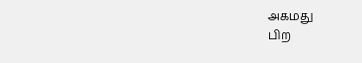அகமது
பிற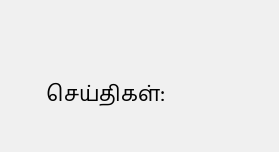செய்திகள்: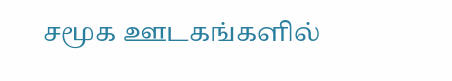சமூக ஊடகங்களில்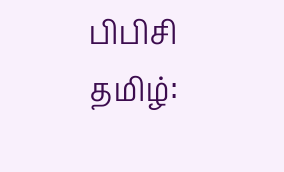பிபிசி தமிழ்: